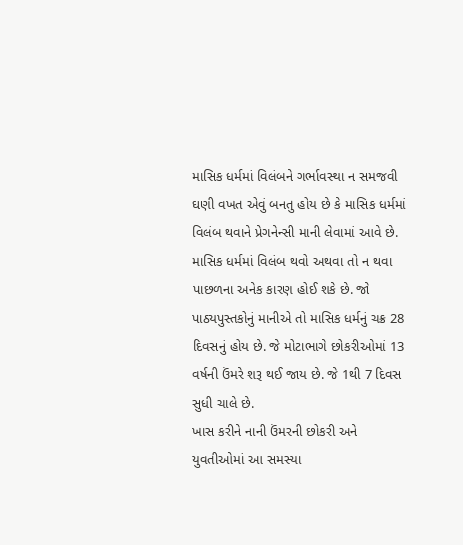માસિક ધર્મમાં વિલંબને ગર્ભાવસ્થા ન સમજવી
ઘણી વખત એવું બનતુ હોય છે કે માસિક ધર્મમાં વિલંબ થવાને પ્રેગનેન્સી માની લેવામાં આવે છે. માસિક ધર્મમાં વિલંબ થવો અથવા તો ન થવા પાછળના અનેક કારણ હોઈ શકે છે. જો પાઠ્યપુસ્તકોનું માનીએ તો માસિક ધર્મનું ચક્ર 28 દિવસનું હોય છે. જે મોટાભાગે છોકરીઓમાં 13 વર્ષની ઉંમરે શરૂ થઈ જાય છે. જે 1થી 7 દિવસ સુધી ચાલે છે.
ખાસ કરીને નાની ઉંમરની છોકરી અને યુવતીઓમાં આ સમસ્યા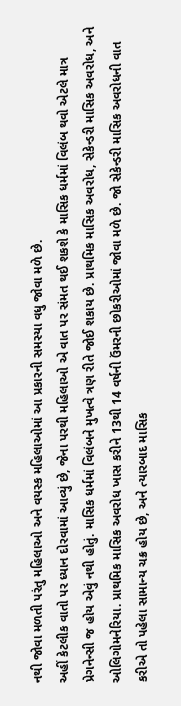નથી જોવા મળતી પરંતુ મહિલાઓ અને વયસ્ક મહિલાઓમાં આ પ્રકારની સમસ્યા વધુ જોવા મળે છે.
અહીં કેટલીક વાતો પર ધ્યાન દોરવામાં આવ્યું છે, જેના પરથી મહિલાઓ એ વાત પર સંમત થઈ શકશે કે માસિક ધર્મમાં વિલંબ થવો એટલે માત્ર પ્રેગનેન્સી જ હોય એવું નથી હોતું. માસિક ધર્મમાં વિલંબને મુખત્વે ત્રણ રીતે જોઈ શકાય છે. પ્રાથમિક માસિક અવરોધ, સેકેન્ડરી માસિક અવરોધ, અને ઓલિગોમનેરિયા. પ્રાથમિક માસિક અવરોધ ખાસ કરીને 13થી 14 વર્ષની ઉંમરની છોકરીઓમાં જોવા મળે છે. જો સેકેન્ડરી માસિક અવરોધની વાત કરીએ તો પહેલા સામાન્ય ચક્ર હોય છે, અને ત્યારબાદ માસિક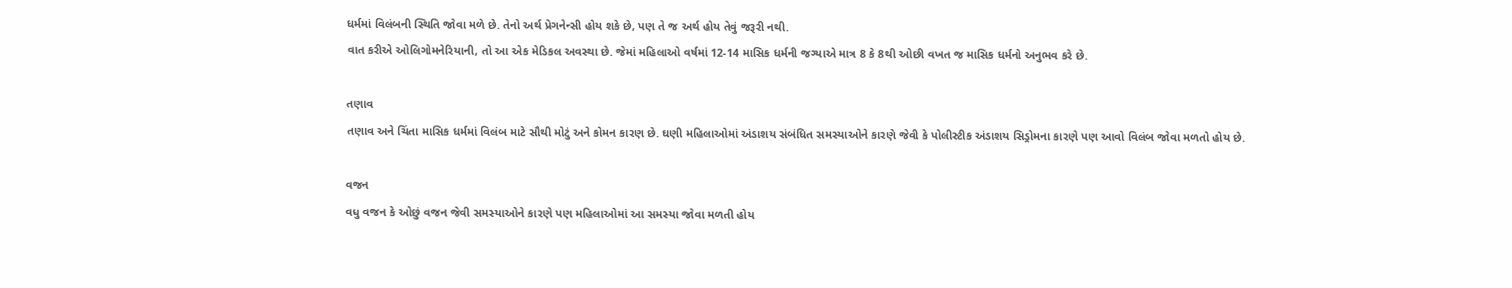ધર્મમાં વિલંબની સ્થિતિ જોવા મળે છે. તેનો અર્થ પ્રેગનેન્સી હોય શકે છે, પણ તે જ અર્થ હોય તેવું જરૂરી નથી.
વાત કરીએ ઓલિગોમનેરિયાની, તો આ એક મેડિકલ અવસ્થા છે. જેમાં મહિલાઓ વર્ષમાં 12-14 માસિક ધર્મની જગ્યાએ માત્ર 8 કે 8થી ઓછી વખત જ માસિક ધર્મનો અનુભવ કરે છે.

તણાવ
તણાવ અને ચિંતા માસિક ધર્મમાં વિલંબ માટે સૌથી મોટું અને કોમન કારણ છે. ઘણી મહિલાઓમાં અંડાશય સંબંધિત સમસ્યાઓને કારણે જેવી કે પોલીસ્ટીક અંડાશય સિડ્રોમના કારણે પણ આવો વિલંબ જોવા મળતો હોય છે.

વજન
વધુ વજન કે ઓછું વજન જેવી સમસ્યાઓને કારણે પણ મહિલાઓમાં આ સમસ્યા જોવા મળતી હોય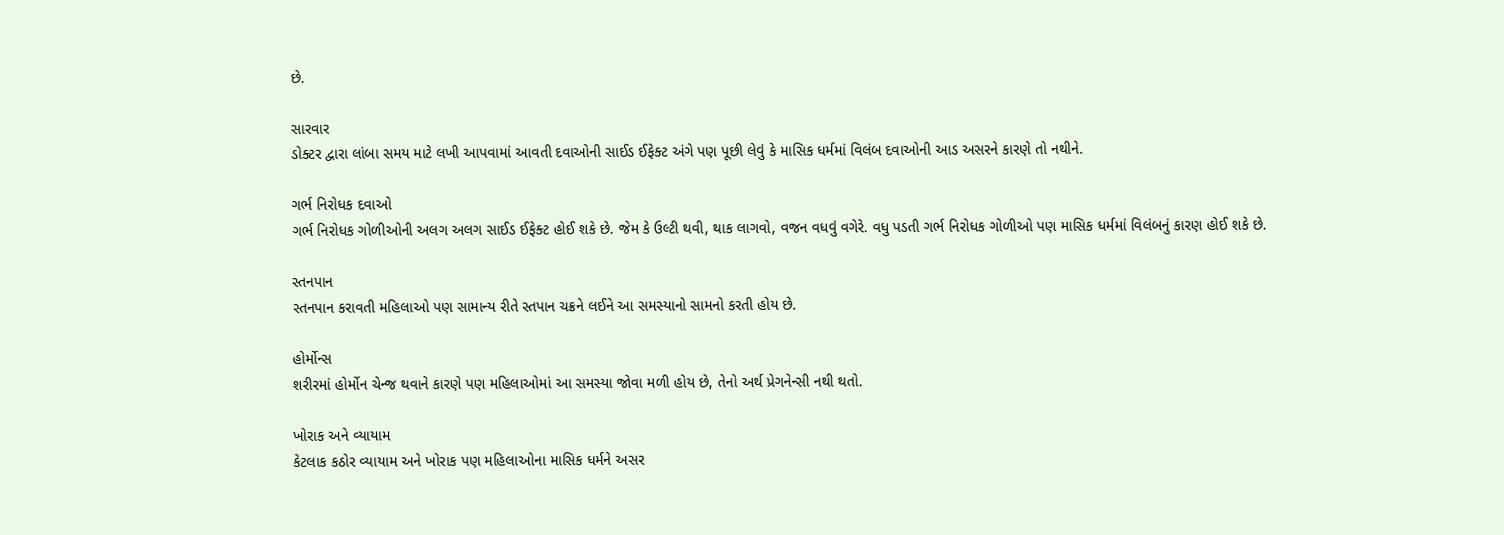છે.

સારવાર
ડોક્ટર દ્વારા લાંબા સમય માટે લખી આપવામાં આવતી દવાઓની સાઈડ ઈફેક્ટ અંગે પણ પૂછી લેવું કે માસિક ધર્મમાં વિલંબ દવાઓની આડ અસરને કારણે તો નથીને.

ગર્ભ નિરોધક દવાઓ
ગર્ભ નિરોધક ગોળીઓની અલગ અલગ સાઈડ ઈફેક્ટ હોઈ શકે છે. જેમ કે ઉલ્ટી થવી, થાક લાગવો, વજન વધવું વગેરે. વધુ પડતી ગર્ભ નિરોધક ગોળીઓ પણ માસિક ધર્મમાં વિલંબનું કારણ હોઈ શકે છે.

સ્તનપાન
સ્તનપાન કરાવતી મહિલાઓ પણ સામાન્ય રીતે સ્તપાન ચક્રને લઈને આ સમસ્યાનો સામનો કરતી હોય છે.

હોર્મોન્સ
શરીરમાં હોર્મોન ચેન્જ થવાને કારણે પણ મહિલાઓમાં આ સમસ્યા જોવા મળી હોય છે, તેનો અર્થ પ્રેગનેન્સી નથી થતો.

ખોરાક અને વ્યાયામ
કેટલાક કઠોર વ્યાયામ અને ખોરાક પણ મહિલાઓના માસિક ધર્મને અસર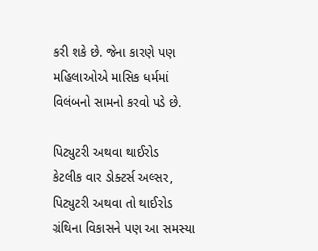કરી શકે છે. જેના કારણે પણ મહિલાઓએ માસિક ધર્મમાં વિલંબનો સામનો કરવો પડે છે.

પિટ્યુટરી અથવા થાઈરોડ
કેટલીક વાર ડોક્ટર્સ અલ્સર, પિટ્યુટરી અથવા તો થાઈરોડ ગ્રંથિના વિકાસને પણ આ સમસ્યા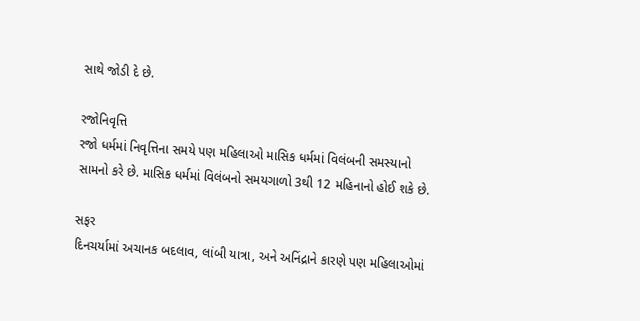સાથે જોડી દે છે.

રજોનિવૃત્તિ
રજો ધર્મમાં નિવૃત્તિના સમયે પણ મહિલાઓ માસિક ધર્મમાં વિલંબની સમસ્યાનો સામનો કરે છે. માસિક ધર્મમાં વિલંબનો સમયગાળો 3થી 12 મહિનાનો હોઈ શકે છે.

સફર
દિનચર્યામાં અચાનક બદલાવ, લાંબી યાત્રા, અને અનિંદ્રાને કારણે પણ મહિલાઓમાં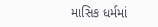માસિક ધર્મમાં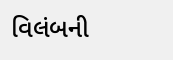વિલંબની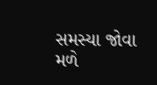સમસ્યા જોવા મળે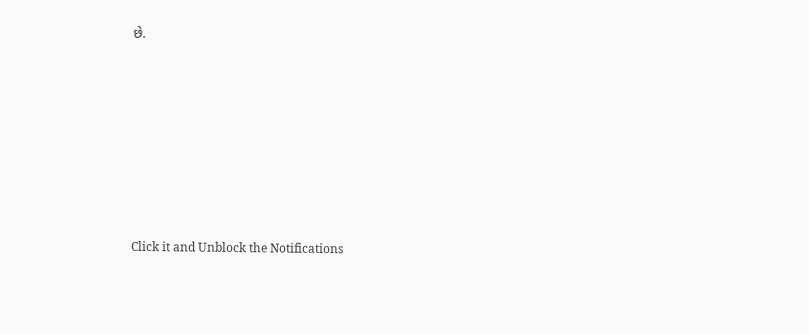છે.












Click it and Unblock the Notifications